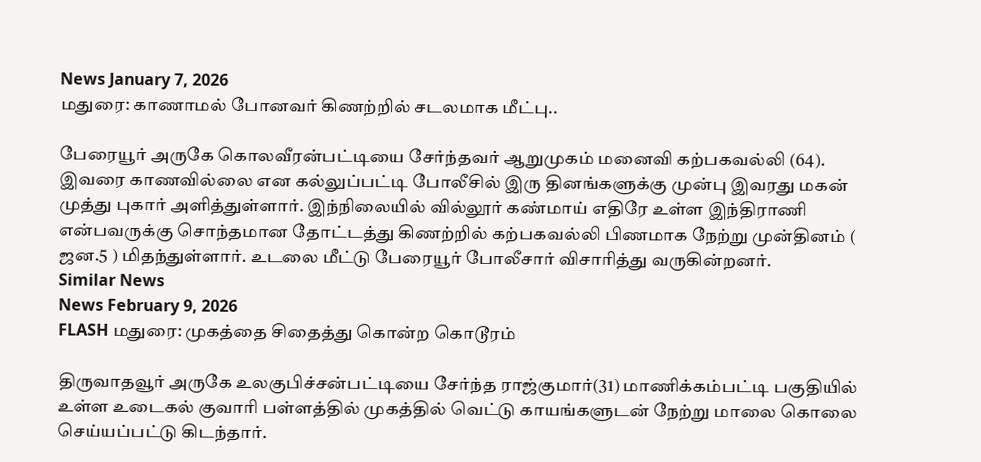News January 7, 2026
மதுரை: காணாமல் போனவர் கிணற்றில் சடலமாக மீட்பு..

பேரையூர் அருகே கொலவீரன்பட்டியை சேர்ந்தவர் ஆறுமுகம் மனைவி கற்பகவல்லி (64). இவரை காணவில்லை என கல்லுப்பட்டி போலீசில் இரு தினங்களுக்கு முன்பு இவரது மகன் முத்து புகார் அளித்துள்ளார். இந்நிலையில் வில்லூர் கண்மாய் எதிரே உள்ள இந்திராணி என்பவருக்கு சொந்தமான தோட்டத்து கிணற்றில் கற்பகவல்லி பிணமாக நேற்று முன்தினம் ( ஜன.5 ) மிதந்துள்ளார். உடலை மீட்டு பேரையூர் போலீசார் விசாரித்து வருகின்றனர்.
Similar News
News February 9, 2026
FLASH மதுரை: முகத்தை சிதைத்து கொன்ற கொடூரம்

திருவாதவூர் அருகே உலகுபிச்சன்பட்டியை சேர்ந்த ராஜ்குமார்(31) மாணிக்கம்பட்டி பகுதியில் உள்ள உடைகல் குவாரி பள்ளத்தில் முகத்தில் வெட்டு காயங்களுடன் நேற்று மாலை கொலை செய்யப்பட்டு கிடந்தார்.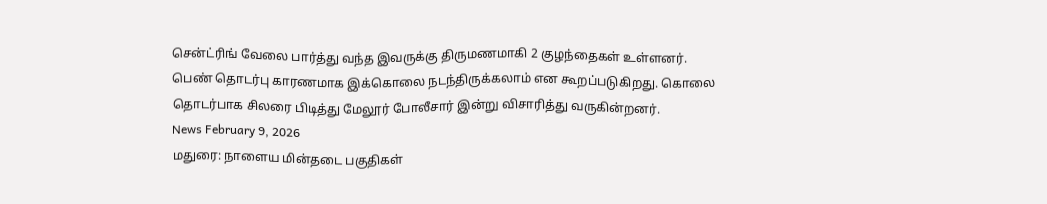சென்ட்ரிங் வேலை பார்த்து வந்த இவருக்கு திருமணமாகி 2 குழந்தைகள் உள்ளனர். பெண் தொடர்பு காரணமாக இக்கொலை நடந்திருக்கலாம் என கூறப்படுகிறது. கொலை தொடர்பாக சிலரை பிடித்து மேலூர் போலீசார் இன்று விசாரித்து வருகின்றனர்.
News February 9, 2026
மதுரை: நாளைய மின்தடை பகுதிகள்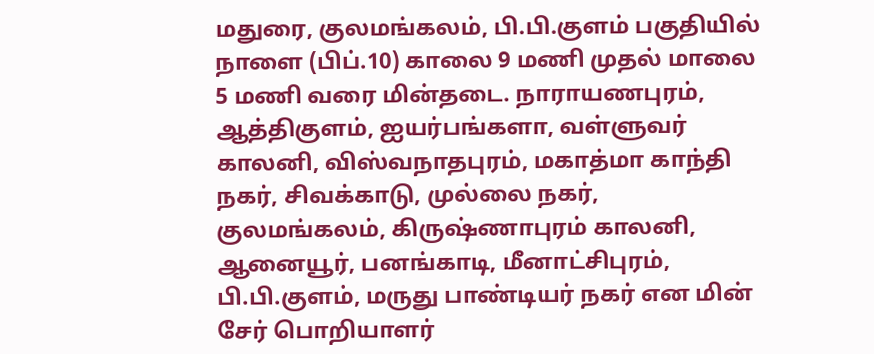மதுரை, குலமங்கலம், பி.பி.குளம் பகுதியில் நாளை (பிப்.10) காலை 9 மணி முதல் மாலை 5 மணி வரை மின்தடை. நாராயணபுரம், ஆத்திகுளம், ஐயர்பங்களா, வள்ளுவர் காலனி, விஸ்வநாதபுரம், மகாத்மா காந்தி நகர், சிவக்காடு, முல்லை நகர், குலமங்கலம், கிருஷ்ணாபுரம் காலனி, ஆனையூர், பனங்காடி, மீனாட்சிபுரம், பி.பி.குளம், மருது பாண்டியர் நகர் என மின் சேர் பொறியாளர்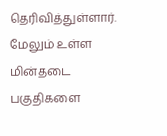தெரிவித்துள்ளார். மேலும் உள்ள மின்தடை பகுதிகளை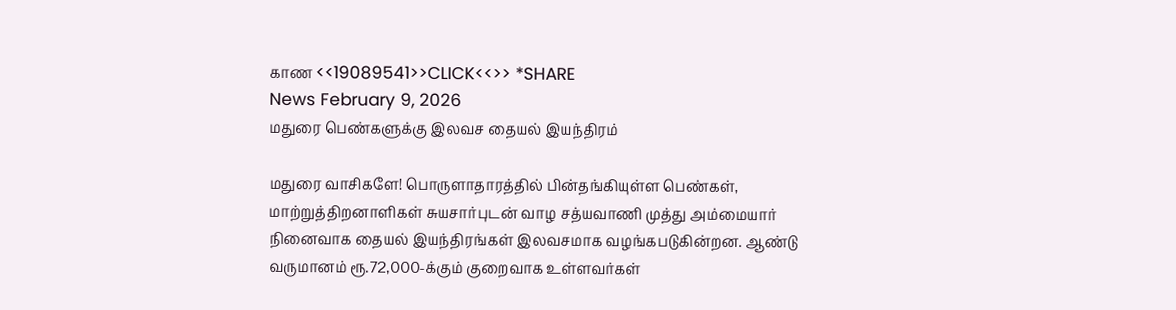காண <<19089541>>CLICK<<>> *SHARE
News February 9, 2026
மதுரை பெண்களுக்கு இலவச தையல் இயந்திரம்

மதுரை வாசிகளே! பொருளாதாரத்தில் பின்தங்கியுள்ள பெண்கள், மாற்றுத்திறனாளிகள் சுயசார்புடன் வாழ சத்யவாணி முத்து அம்மையார் நினைவாக தையல் இயந்திரங்கள் இலவசமாக வழங்கபடுகின்றன. ஆண்டு வருமானம் ரூ.72,000-க்கும் குறைவாக உள்ளவர்கள்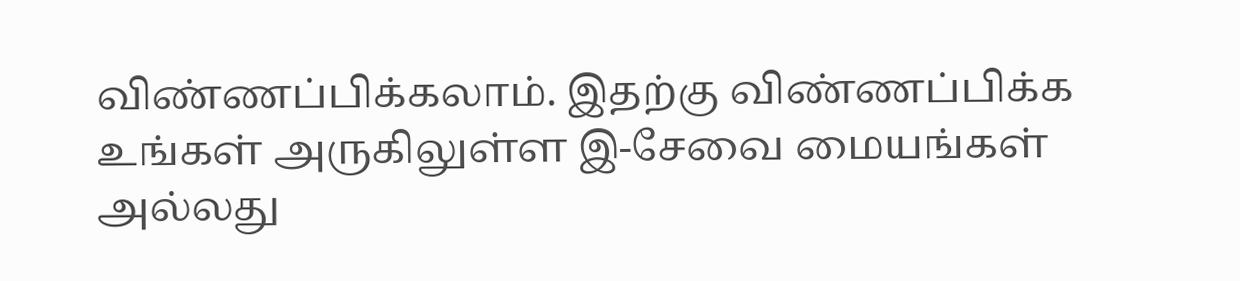விண்ணப்பிக்கலாம். இதற்கு விண்ணப்பிக்க உங்கள் அருகிலுள்ள இ-சேவை மையங்கள் அல்லது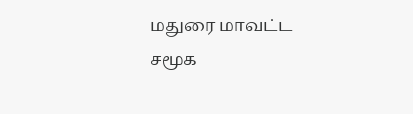மதுரை மாவட்ட சமூக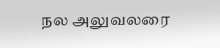நல அலுவலரை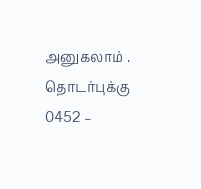அனுகலாம் . தொடர்புக்கு 0452 –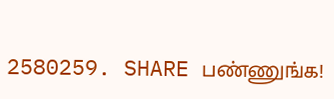2580259. SHARE பண்ணுங்க!